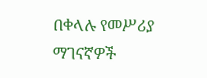በቀላሉ የመሥሪያ ማገናኛዎች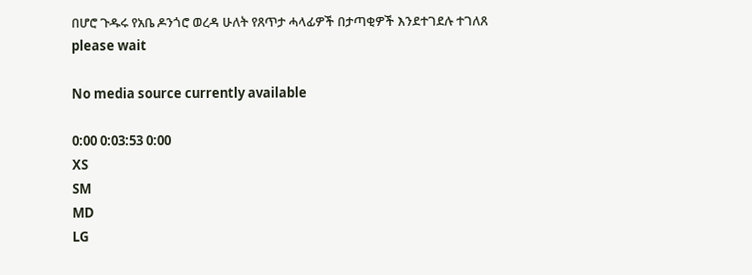በሆሮ ጉዱሩ የአቤ ዶንጎሮ ወረዳ ሁለት የጸጥታ ሓላፊዎች በታጣቂዎች እንደተገደሉ ተገለጸ
please wait

No media source currently available

0:00 0:03:53 0:00
XS
SM
MD
LG